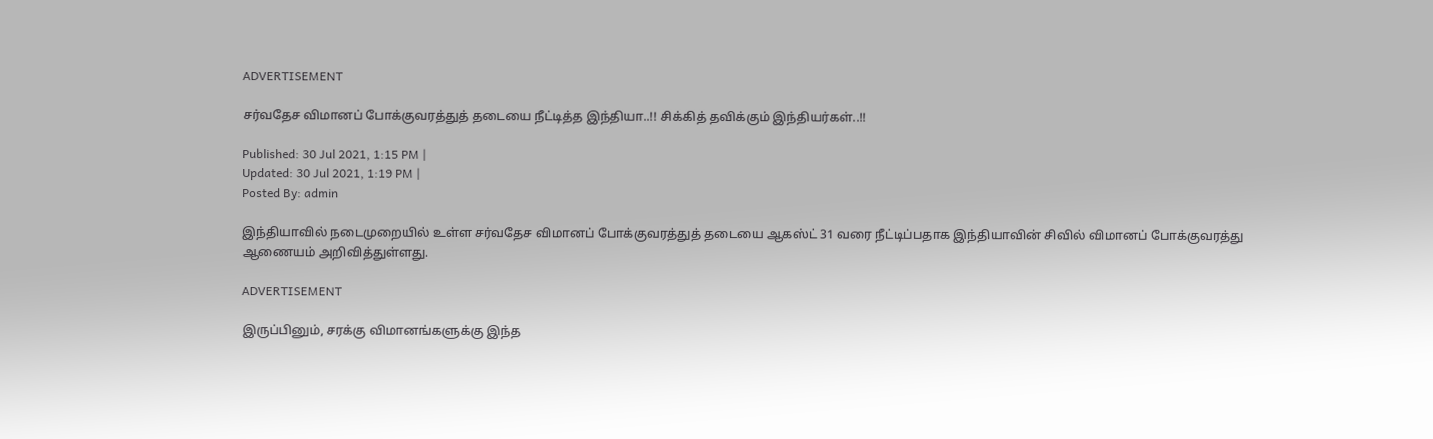ADVERTISEMENT

சர்வதேச விமானப் போக்குவரத்துத் தடையை நீட்டித்த இந்தியா..!! சிக்கித் தவிக்கும் இந்தியர்கள்..!!

Published: 30 Jul 2021, 1:15 PM |
Updated: 30 Jul 2021, 1:19 PM |
Posted By: admin

இந்தியாவில் நடைமுறையில் உள்ள சர்வதேச விமானப் போக்குவரத்துத் தடையை ஆகஸ்ட் 31 வரை நீட்டிப்பதாக இந்தியாவின் சிவில் விமானப் போக்குவரத்து ஆணையம் அறிவித்துள்ளது.

ADVERTISEMENT

இருப்பினும், சரக்கு விமானங்களுக்கு இந்த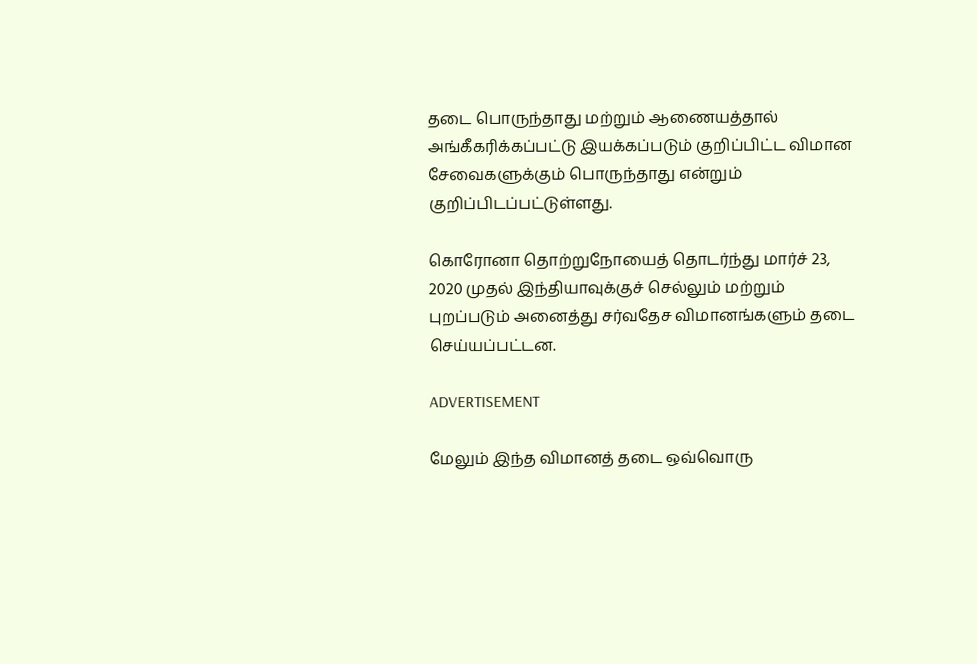தடை பொருந்தாது மற்றும் ஆணையத்தால் அங்கீகரிக்கப்பட்டு இயக்கப்படும் குறிப்பிட்ட விமான சேவைகளுக்கும் பொருந்தாது என்றும் குறிப்பிடப்பட்டுள்ளது.

கொரோனா தொற்றுநோயைத் தொடர்ந்து மார்ச் 23, 2020 முதல் இந்தியாவுக்குச் செல்லும் மற்றும் புறப்படும் அனைத்து சர்வதேச விமானங்களும் தடை செய்யப்பட்டன.

ADVERTISEMENT

மேலும் இந்த விமானத் தடை ஒவ்வொரு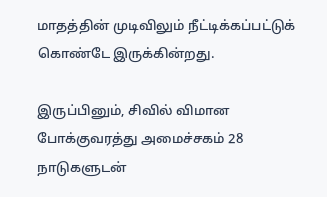மாதத்தின் முடிவிலும் நீட்டிக்கப்பட்டுக் கொண்டே இருக்கின்றது.

இருப்பினும், சிவில் விமான போக்குவரத்து அமைச்சகம் 28 நாடுகளுடன்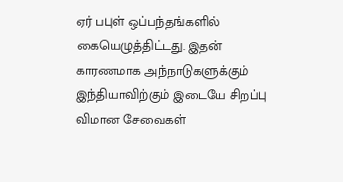ஏர் பபுள் ஒப்பந்தங்களில் கையெழுத்திட்டது. இதன் காரணமாக அந்நாடுகளுக்கும் இந்தியாவிற்கும் இடையே சிறப்பு விமான சேவைகள்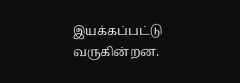இயக்கப்பட்டு வருகின்றன.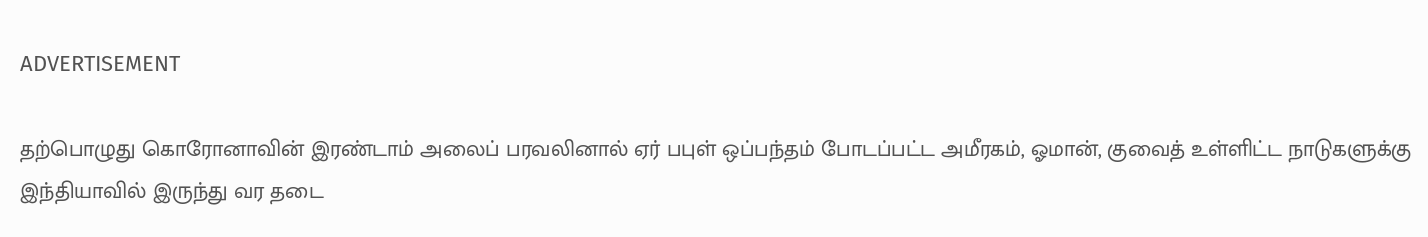ADVERTISEMENT

தற்பொழுது கொரோனாவின் இரண்டாம் அலைப் பரவலினால் ஏர் பபுள் ஒப்பந்தம் போடப்பட்ட அமீரகம், ஓமான், குவைத் உள்ளிட்ட நாடுகளுக்கு இந்தியாவில் இருந்து வர தடை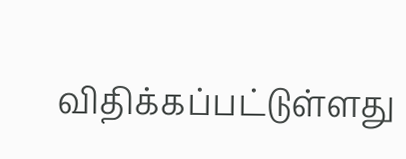விதிக்கப்பட்டுள்ளது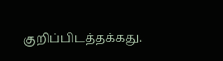குறிப்பிடத்தக்கது.